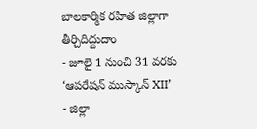బాలకార్మిక రహిత జిల్లాగా తీర్చిదిద్దుదాం
- జూలై 1 నుంచి 31 వరకు ‘ఆపరేషన్ ముస్కాన్ XII’
- జిల్లా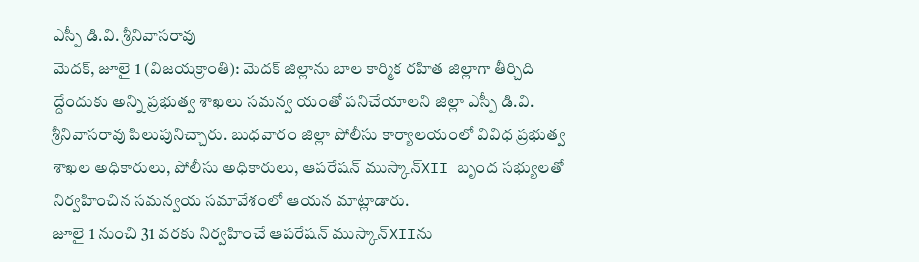ఎస్పీ డి.వి. శ్రీనివాసరావు
మెదక్, జూలై 1 (విజయక్రాంతి): మెదక్ జిల్లాను బాల కార్మిక రహిత జిల్లాగా తీర్చిది ద్దేందుకు అన్ని ప్రభుత్వ శాఖలు సమన్వ యంతో పనిచేయాలని జిల్లా ఎస్పీ డి.వి. శ్రీనివాసరావు పిలుపునిచ్చారు. బుధవారం జిల్లా పోలీసు కార్యాలయంలో వివిధ ప్రభుత్వ శాఖల అధికారులు, పోలీసు అధికారులు, ఆపరేషన్ ముస్కాన్XII బృంద సభ్యులతో నిర్వహించిన సమన్వయ సమావేశంలో ఆయన మాట్లాడారు.
జూలై 1 నుంచి 31 వరకు నిర్వహించే ఆపరేషన్ ముస్కాన్XIIను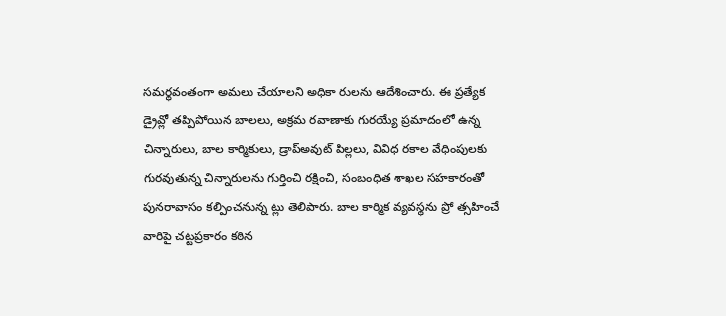సమర్థవంతంగా అమలు చేయాలని అధికా రులను ఆదేశించారు. ఈ ప్రత్యేక డ్రైవ్లో తప్పిపోయిన బాలలు, అక్రమ రవాణాకు గురయ్యే ప్రమాదంలో ఉన్న చిన్నారులు, బాల కార్మికులు, డ్రాప్అవుట్ పిల్లలు, వివిధ రకాల వేధింపులకు గురవుతున్న చిన్నారులను గుర్తించి రక్షించి, సంబంధిత శాఖల సహకారంతో పునరావాసం కల్పించనున్న ట్లు తెలిపారు. బాల కార్మిక వ్యవస్థను ప్రో త్సహించే వారిపై చట్టప్రకారం కఠిన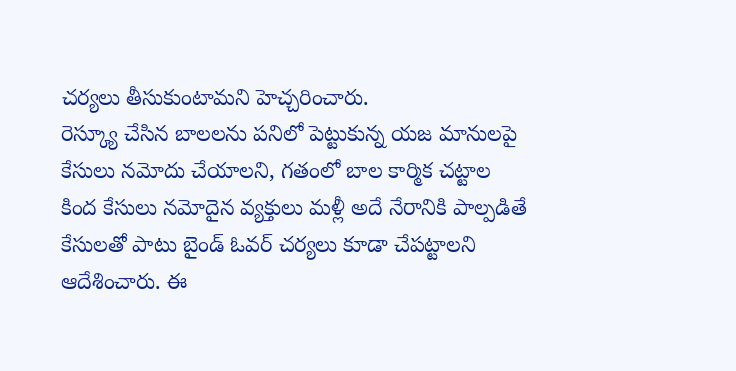చర్యలు తీసుకుంటామని హెచ్చరించారు.
రెస్క్యూ చేసిన బాలలను పనిలో పెట్టుకున్న యజ మానులపై కేసులు నమోదు చేయాలని, గతంలో బాల కార్మిక చట్టాల కింద కేసులు నమోదైన వ్యక్తులు మళ్లీ అదే నేరానికి పాల్పడితే కేసులతో పాటు బైండ్ ఓవర్ చర్యలు కూడా చేపట్టాలని ఆదేశించారు. ఈ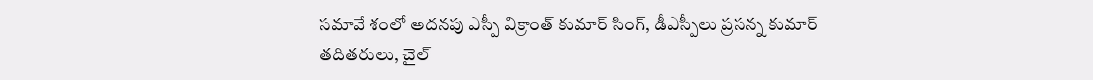సమావే శంలో అదనపు ఎస్పీ విక్రాంత్ కుమార్ సింగ్, డీఎస్పీలు ప్రసన్న కుమార్ తదితరులు, చైల్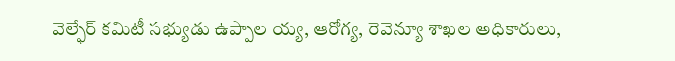వెల్ఫేర్ కమిటీ సభ్యుడు ఉప్పాల య్య, ఆరోగ్య, రెవెన్యూ శాఖల అధికారులు,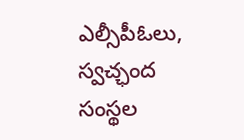ఎల్సీపీఓలు, స్వచ్ఛంద సంస్థల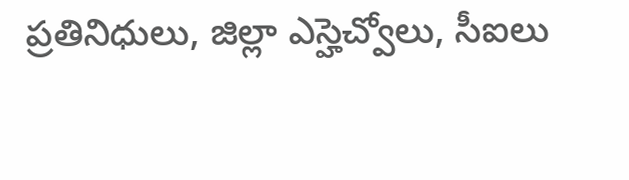ప్రతినిధులు, జిల్లా ఎస్హెచ్వోలు, సీఐలు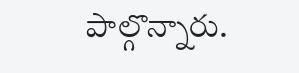పాల్గొన్నారు.